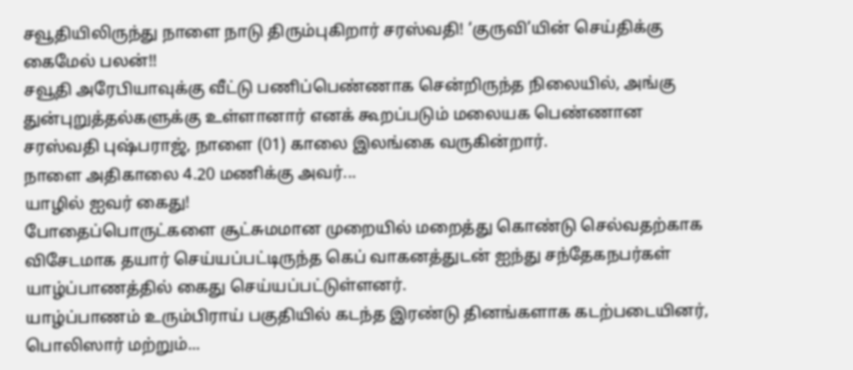சவூதியிலிருந்து நாளை நாடு திரும்புகிறார் சரஸ்வதி! ‘குருவி’யின் செய்திக்கு கைமேல் பலன்!!
சவூதி அரேபியாவுக்கு வீட்டு பணிப்பெண்ணாக சென்றிருந்த நிலையில், அங்கு துன்புறுத்தல்களுக்கு உள்ளானார் எனக் கூறப்படும் மலையக பெண்ணான சரஸ்வதி புஷ்பராஜ், நாளை (01) காலை இலங்கை வருகின்றார்.
நாளை அதிகாலை 4.20 மணிக்கு அவர்...
யாழில் ஐவர் கைது!
போதைப்பொருட்களை சூட்சுமமான முறையில் மறைத்து கொண்டு செல்வதற்காக விசேடமாக தயார் செய்யப்பட்டிருந்த கெப் வாகனத்துடன் ஐந்து சந்தேகநபர்கள் யாழ்ப்பாணத்தில் கைது செய்யப்பட்டுள்ளனர்.
யாழ்ப்பாணம் உரும்பிராய் பகுதியில் கடந்த இரண்டு தினங்களாக கடற்படையினர், பொலிஸார் மற்றும்...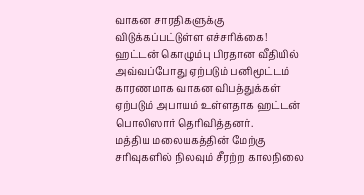வாகன சாரதிகளுக்கு விடுக்கப்பட்டுள்ள எச்சரிக்கை!
ஹட்டன் கொழும்பு பிரதான வீதியில் அவ்வப்போது ஏற்படும் பனிமூட்டம் காரணமாக வாகன விபத்துக்கள் ஏற்படும் அபாயம் உள்ளதாக ஹட்டன் பொலிஸார் தெரிவித்தனர்.
மத்திய மலையகத்தின் மேற்கு சரிவுகளில் நிலவும் சீரற்ற காலநிலை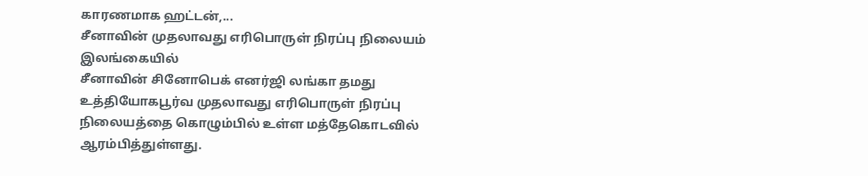காரணமாக ஹட்டன்,...
சீனாவின் முதலாவது எரிபொருள் நிரப்பு நிலையம் இலங்கையில்
சீனாவின் சினோபெக் எனர்ஜி லங்கா தமது உத்தியோகபூர்வ முதலாவது எரிபொருள் நிரப்பு நிலையத்தை கொழும்பில் உள்ள மத்தேகொடவில் ஆரம்பித்துள்ளது.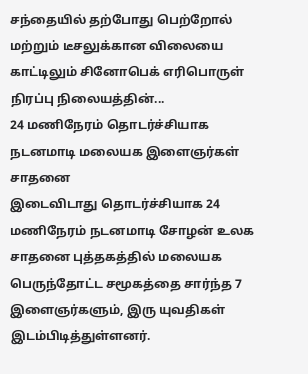சந்தையில் தற்போது பெற்றோல் மற்றும் டீசலுக்கான விலையை காட்டிலும் சினோபெக் எரிபொருள் நிரப்பு நிலையத்தின்...
24 மணிநேரம் தொடர்ச்சியாக நடனமாடி மலையக இளைஞர்கள் சாதனை
இடைவிடாது தொடர்ச்சியாக 24 மணிநேரம் நடனமாடி சோழன் உலக சாதனை புத்தகத்தில் மலையக பெருந்தோட்ட சமூகத்தை சார்ந்த 7 இளைஞர்களும், இரு யுவதிகள் இடம்பிடித்துள்ளனர்.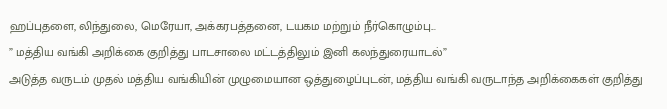ஹப்புதளை, லிந்துலை, மெரேயா, அக்கரபத்தனை, டயகம மற்றும் நீர்கொழும்பு...
” மத்திய வங்கி அறிக்கை குறித்து பாடசாலை மட்டத்திலும் இனி கலந்துரையாடல்”
அடுத்த வருடம் முதல் மத்திய வங்கியின் முழுமையான ஒத்துழைப்புடன், மத்திய வங்கி வருடாந்த அறிக்கைகள் குறித்து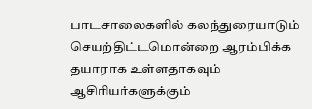பாடசாலைகளில் கலந்துரையாடும் செயற்திட்டமொன்றை ஆரம்பிக்க தயாராக உள்ளதாகவும் ஆசிரியர்களுக்கும்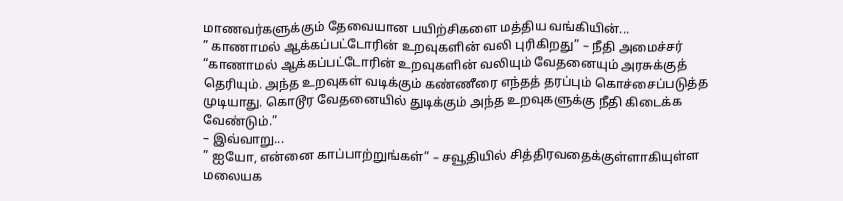மாணவர்களுக்கும் தேவையான பயிற்சிகளை மத்திய வங்கியின்...
” காணாமல் ஆக்கப்பட்டோரின் உறவுகளின் வலி புரிகிறது” – நீதி அமைச்சர்
“காணாமல் ஆக்கப்பட்டோரின் உறவுகளின் வலியும் வேதனையும் அரசுக்குத் தெரியும். அந்த உறவுகள் வடிக்கும் கண்ணீரை எந்தத் தரப்பும் கொச்சைப்படுத்த முடியாது. கொடூர வேதனையில் துடிக்கும் அந்த உறவுகளுக்கு நீதி கிடைக்க வேண்டும்.”
– இவ்வாறு...
” ஐயோ, என்னை காப்பாற்றுங்கள்” – சவூதியில் சித்திரவதைக்குள்ளாகியுள்ள மலையக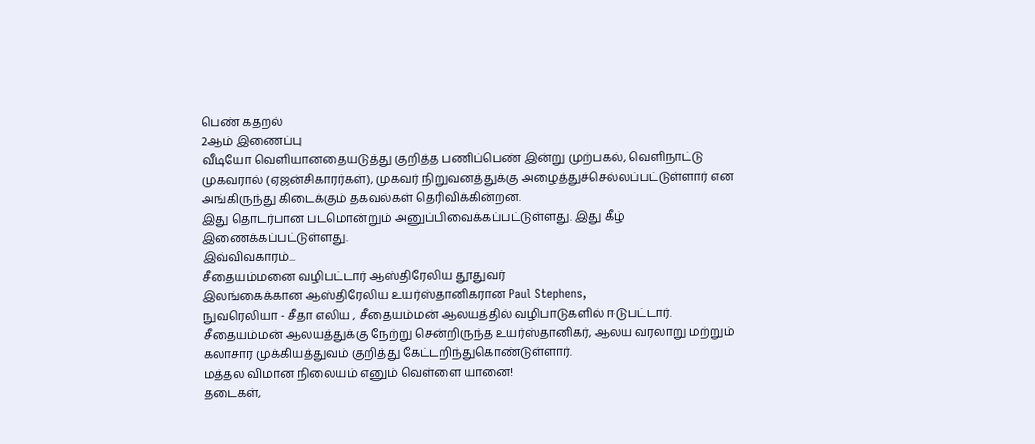பெண் கதறல்
2ஆம் இணைப்பு
வீடியோ வெளியானதையடுத்து குறித்த பணிப்பெண் இன்று முற்பகல், வெளிநாட்டு முகவரால் (ஏஜன்சிகாரர்கள்), முகவர் நிறுவனத்துக்கு அழைத்துச்செல்லப்பட்டுள்ளார் என அங்கிருந்து கிடைக்கும் தகவல்கள் தெரிவிக்கின்றன.
இது தொடர்பான படமொன்றும் அனுப்பிவைக்கப்பட்டுள்ளது. இது கீழ் இணைக்கப்பட்டுள்ளது.
இவ்விவகாரம்...
சீதையம்மனை வழிபட்டார் ஆஸ்திரேலிய தூதுவர்
இலங்கைக்கான ஆஸ்திரேலிய உயர்ஸ்தானிகரான Paul Stephens,
நுவரெலியா - சீதா எலிய , சீதையம்மன் ஆலயத்தில் வழிபாடுகளில் ஈடுபட்டார்.
சீதையம்மன் ஆலயத்துக்கு நேற்று சென்றிருந்த உயர்ஸ்தானிகர், ஆலய வரலாறு மற்றும் கலாசார முக்கியத்துவம் குறித்து கேட்டறிந்துகொண்டுள்ளார்.
மத்தல விமான நிலையம் எனும் வெள்ளை யானை!
தடைகள்,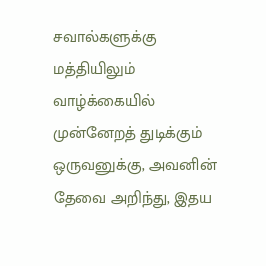சவால்களுக்கு மத்தியிலும் வாழ்க்கையில் முன்னேறத் துடிக்கும் ஒருவனுக்கு, அவனின் தேவை அறிந்து, இதய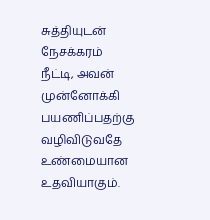சுத்தியுடன் நேசக்கரம் நீட்டி, அவன் முன்னோக்கி பயணிப்பதற்கு வழிவிடுவதே உண்மையான உதவியாகும்.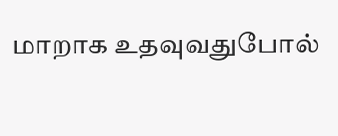மாறாக உதவுவதுபோல்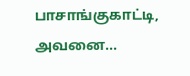பாசாங்குகாட்டி, அவனை...